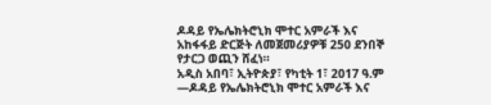ዶዳይ የኤሌክትሮኒክ ሞተር አምራች እና አከፋፋይ ድርጅት ለመጀመሪያዎቹ 250 ደንበኞ የታርጋ ወጪን ሸፈነ።
አዲስ አበባ፣ ኢትዮጵያ፣ የካቲት 1፣ 2017 ዓ.ም —ዶዳይ የኤሌክትሮኒክ ሞተር አምራች እና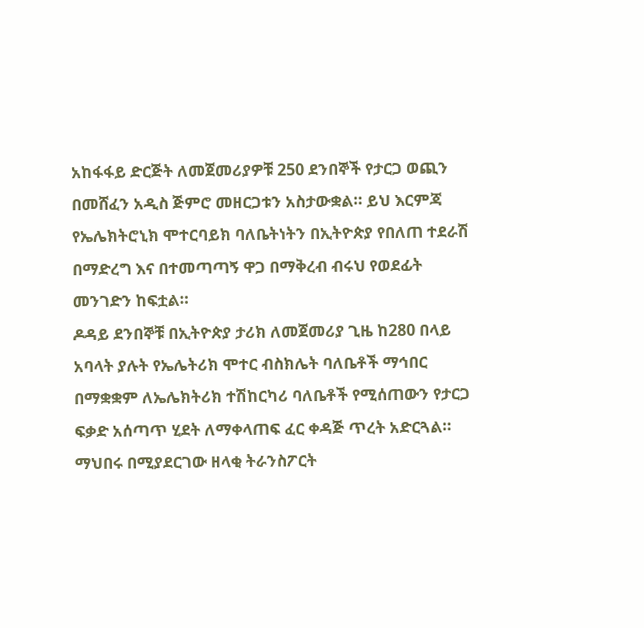አከፋፋይ ድርጅት ለመጀመሪያዎቹ 250 ደንበኞች የታርጋ ወጪን በመሸፈን አዲስ ጅምሮ መዘርጋቱን አስታውቋል። ይህ እርምጃ የኤሌክትሮኒክ ሞተርባይክ ባለቤትነትን በኢትዮጵያ የበለጠ ተደራሽ በማድረግ እና በተመጣጣኝ ዋጋ በማቅረብ ብሩህ የወደፊት መንገድን ከፍቷል።
ዶዳይ ደንበኞቹ በኢትዮጵያ ታሪክ ለመጀመሪያ ጊዜ ከ280 በላይ አባላት ያሉት የኤሌትሪክ ሞተር ብስክሌት ባለቤቶች ማኅበር በማቋቋም ለኤሌክትሪክ ተሽከርካሪ ባለቤቶች የሚሰጠውን የታርጋ ፍቃድ አሰጣጥ ሂደት ለማቀላጠፍ ፈር ቀዳጅ ጥረት አድርጓል። ማህበሩ በሚያደርገው ዘላቂ ትራንስፖርት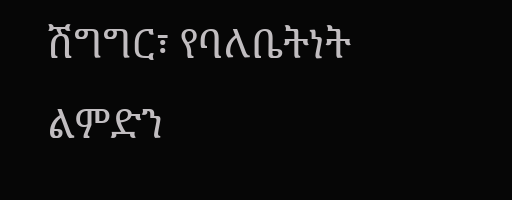ሽግግር፣ የባለቤትነት ልምድን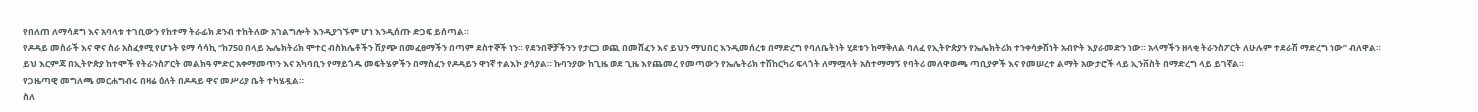የበለጠ ለማሳደግ እና አባላቱ ተገቢውን የከተማ ትራፊክ ደንብ ተከትለው አገልግሎት እንዲያገኙም ሆነ እንዲሰጡ ድጋፍ ይሰጣል።
የዶዳይ መስራች እና ዋና ስራ አስፈፃሚ የሆኑት ዩማ ሳሳኪ “ከ750 በላይ ኤሌክትሪክ ሞተር ብስክሌቶችን ሽያጭ በመፈፀማችን በጣም ደስተኞች ነን። የደንበኞቻችንን የታርጋ ወጪ በመሸፈን እና ይህን ማህበር እንዲመሰረቱ በማድረግ የባለቤትነት ሂደቱን ከማቅለል ባለፈ የኢትዮጵያን የኤሌክትሪክ ተንቀሳቃሽነት አብዮት እያራመድን ነው። አላማችን ዘላቂ ትራንስፖርት ለሁሉም ተደራሽ ማድረግ ነው” ብለዋል።
ይህ እርምጃ በኢትዮጵያ ከተሞች የትራንስፖርት መልክዓ ምድር አቀማመጥን እና አካባቢን የማይጎዱ መፍትሄዎችን በማስፈን የዶዳይን ዋነኛ ተልእኮ ያሳያል። ኩባንያው ከጊዜ ወደ ጊዜ እየጨመረ የመጣውን የኤሌትሪክ ተሽከርካሪ ፍላጎት ለማሟላት አስተማማኝ የባትሪ መለዋወጫ ጣቢያዎች እና የመሠረተ ልማት አውታሮች ላይ ኢንቨስት በማድረግ ላይ ይገኛል።
የጋዜጣዊ መግለጫ መርሐግብሩ በዛሬ ዕለት በዶዳይ ዋና መሥሪያ ቤት ተካሄዷል።
ስለ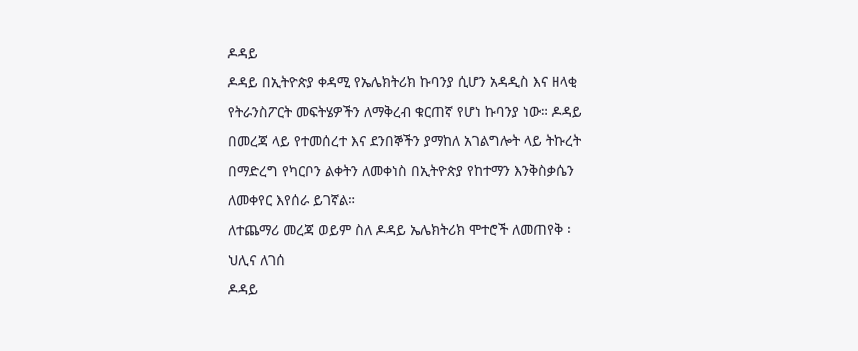ዶዳይ
ዶዳይ በኢትዮጵያ ቀዳሚ የኤሌክትሪክ ኩባንያ ሲሆን አዳዲስ እና ዘላቂ የትራንስፖርት መፍትሄዎችን ለማቅረብ ቁርጠኛ የሆነ ኩባንያ ነው። ዶዳይ በመረጃ ላይ የተመሰረተ እና ደንበኞችን ያማከለ አገልግሎት ላይ ትኩረት በማድረግ የካርቦን ልቀትን ለመቀነስ በኢትዮጵያ የከተማን እንቅስቃሴን ለመቀየር እየሰራ ይገኛል።
ለተጨማሪ መረጃ ወይም ስለ ዶዳይ ኤሌክትሪክ ሞተሮች ለመጠየቅ ፡
ህሊና ለገሰ
ዶዳይ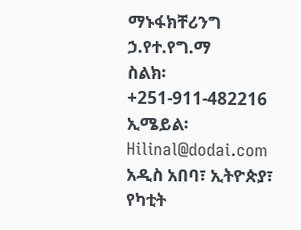ማኑፋክቸሪንግ ኃ.የተ.የግ.ማ
ስልክ፡ +251-911-482216
ኢሜይል፡ Hilinal@dodai.com
አዲስ አበባ፣ ኢትዮጵያ፣ የካቲት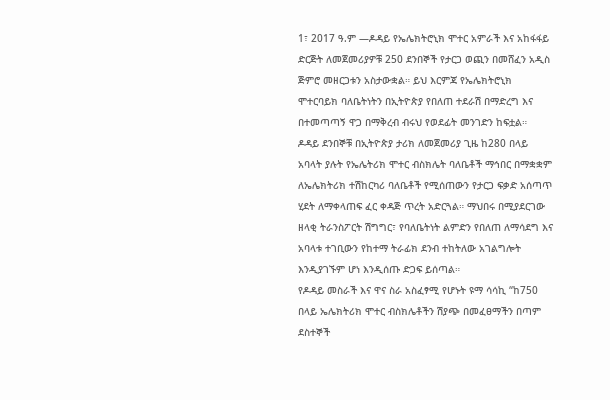1፣ 2017 ዓ.ም —ዶዳይ የኤሌክትሮኒክ ሞተር አምራች እና አከፋፋይ ድርጅት ለመጀመሪያዎቹ 250 ደንበኞች የታርጋ ወጪን በመሸፈን አዲስ ጅምሮ መዘርጋቱን አስታውቋል። ይህ እርምጃ የኤሌክትሮኒክ ሞተርባይክ ባለቤትነትን በኢትዮጵያ የበለጠ ተደራሽ በማድረግ እና በተመጣጣኝ ዋጋ በማቅረብ ብሩህ የወደፊት መንገድን ከፍቷል።
ዶዳይ ደንበኞቹ በኢትዮጵያ ታሪክ ለመጀመሪያ ጊዜ ከ280 በላይ አባላት ያሉት የኤሌትሪክ ሞተር ብስክሌት ባለቤቶች ማኅበር በማቋቋም ለኤሌክትሪክ ተሽከርካሪ ባለቤቶች የሚሰጠውን የታርጋ ፍቃድ አሰጣጥ ሂደት ለማቀላጠፍ ፈር ቀዳጅ ጥረት አድርጓል። ማህበሩ በሚያደርገው ዘላቂ ትራንስፖርት ሽግግር፣ የባለቤትነት ልምድን የበለጠ ለማሳደግ እና አባላቱ ተገቢውን የከተማ ትራፊክ ደንብ ተከትለው አገልግሎት እንዲያገኙም ሆነ እንዲሰጡ ድጋፍ ይሰጣል።
የዶዳይ መስራች እና ዋና ስራ አስፈፃሚ የሆኑት ዩማ ሳሳኪ “ከ750 በላይ ኤሌክትሪክ ሞተር ብስክሌቶችን ሽያጭ በመፈፀማችን በጣም ደስተኞች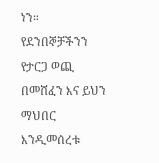ነን። የደንበኞቻችንን የታርጋ ወጪ በመሸፈን እና ይህን ማህበር እንዲመሰረቱ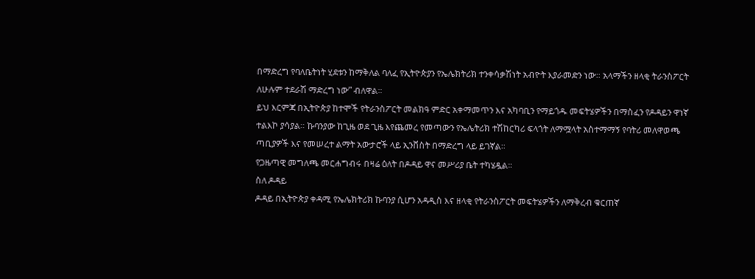በማድረግ የባለቤትነት ሂደቱን ከማቅለል ባለፈ የኢትዮጵያን የኤሌክትሪክ ተንቀሳቃሽነት አብዮት እያራመድን ነው። አላማችን ዘላቂ ትራንስፖርት ለሁሉም ተደራሽ ማድረግ ነው” ብለዋል።
ይህ እርምጃ በኢትዮጵያ ከተሞች የትራንስፖርት መልክዓ ምድር አቀማመጥን እና አካባቢን የማይጎዱ መፍትሄዎችን በማስፈን የዶዳይን ዋነኛ ተልእኮ ያሳያል። ኩባንያው ከጊዜ ወደ ጊዜ እየጨመረ የመጣውን የኤሌትሪክ ተሽከርካሪ ፍላጎት ለማሟላት አስተማማኝ የባትሪ መለዋወጫ ጣቢያዎች እና የመሠረተ ልማት አውታሮች ላይ ኢንቨስት በማድረግ ላይ ይገኛል።
የጋዜጣዊ መግለጫ መርሐግብሩ በዛሬ ዕለት በዶዳይ ዋና መሥሪያ ቤት ተካሄዷል።
ስለ ዶዳይ
ዶዳይ በኢትዮጵያ ቀዳሚ የኤሌክትሪክ ኩባንያ ሲሆን አዳዲስ እና ዘላቂ የትራንስፖርት መፍትሄዎችን ለማቅረብ ቁርጠኛ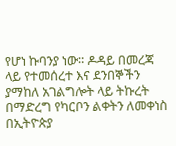የሆነ ኩባንያ ነው። ዶዳይ በመረጃ ላይ የተመሰረተ እና ደንበኞችን ያማከለ አገልግሎት ላይ ትኩረት በማድረግ የካርቦን ልቀትን ለመቀነስ በኢትዮጵያ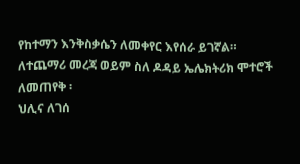የከተማን እንቅስቃሴን ለመቀየር እየሰራ ይገኛል።
ለተጨማሪ መረጃ ወይም ስለ ዶዳይ ኤሌክትሪክ ሞተሮች ለመጠየቅ ፡
ህሊና ለገሰ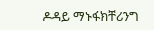ዶዳይ ማኑፋክቸሪንግ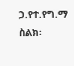ኃ.የተ.የግ.ማ
ስልክ፡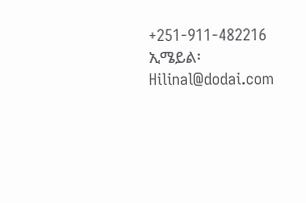+251-911-482216
ኢሜይል፡ Hilinal@dodai.com